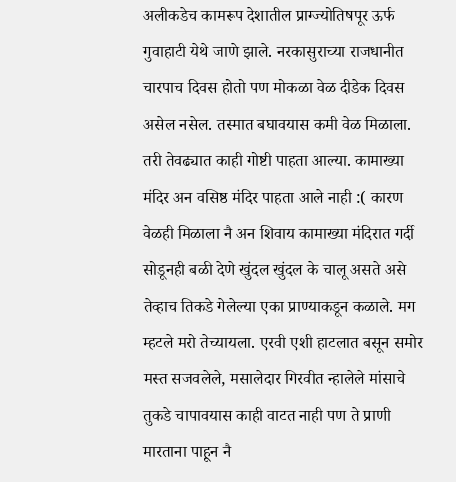अलीकडेच कामरूप देशातील प्राग्ज्योतिषपूर ऊर्फ गुवाहाटी येथे जाणे झाले. नरकासुराच्या राजधानीत चारपाच दिवस होतो पण मोकळा वेळ दीडेक दिवस असेल नसेल. तस्मात बघावयास कमी वेळ मिळाला. तरी तेवढ्यात काही गोष्टी पाहता आल्या. कामाख्या मंदिर अन वसिष्ठ मंदिर पाहता आले नाही :( कारण वेळही मिळाला नै अन शिवाय कामाख्या मंदिरात गर्दी सोडूनही बळी देणे खुंदल खुंदल के चालू असते असे तेव्हाच तिकडे गेलेल्या एका प्राण्याकडून कळाले. मग म्हटले मरो तेच्यायला. एरवी एशी हाटलात बसून समोर मस्त सजवलेले, मसालेदार गिरवीत न्हालेले मांसाचे तुकडे चापावयास काही वाटत नाही पण ते प्राणी मारताना पाहून नै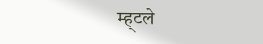म्ह्टले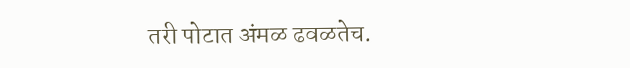तरी पोटात अंमळ ढवळतेच.